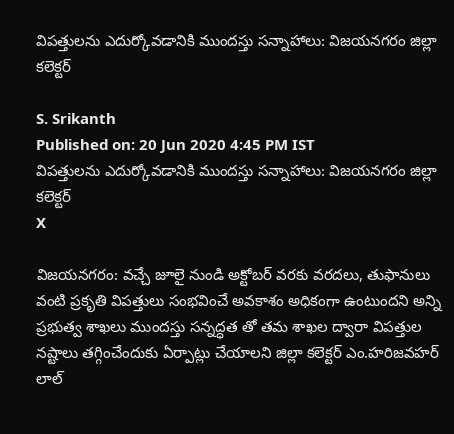విపత్తులను ఎదుర్కోవడానికి ముందస్తు సన్నాహాలు: విజయనగరం జిల్లా కలెక్టర్

S. Srikanth
Published on: 20 Jun 2020 4:45 PM IST
విపత్తులను ఎదుర్కోవడానికి ముందస్తు సన్నాహాలు: విజయనగరం జిల్లా కలెక్టర్
X

విజయనగరం: వచ్చే జూలై నుండి అక్టోబర్ వరకు వరదలు, తుఫానులు వంటి ప్రకృతి విపత్తులు సంభవించే అవకాశం అధికంగా ఉంటుందని అన్ని ప్రభుత్వ శాఖలు ముందస్తు సన్నద్ధత తో తమ శాఖల ద్వారా విపత్తుల నష్టాలు తగ్గించేందుకు ఏర్పాట్లు చేయాలని జిల్లా కలెక్టర్ ఎం.హరిజవహర్ లాల్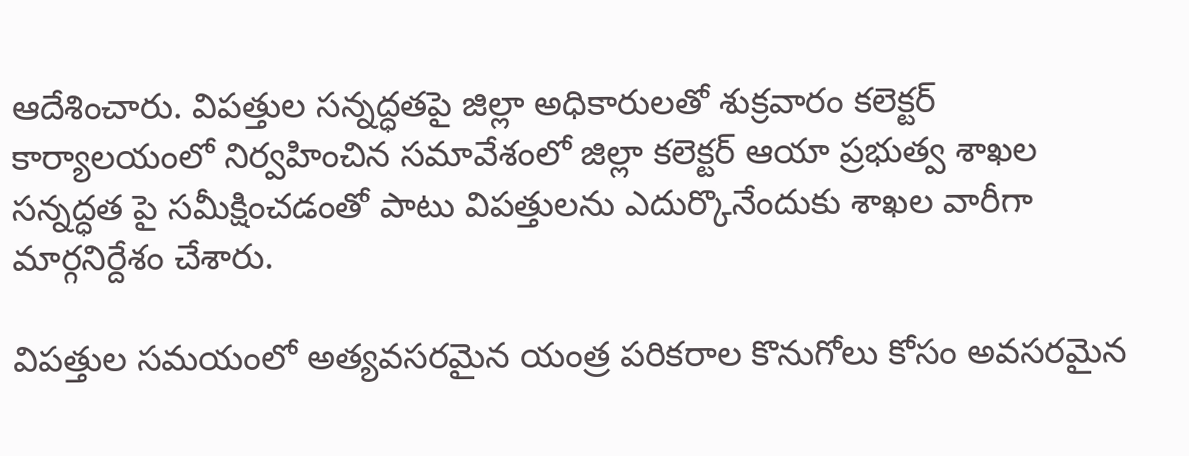ఆదేశించారు. విపత్తుల సన్నద్ధతపై జిల్లా అధికారులతో శుక్రవారం కలెక్టర్ కార్యాలయంలో నిర్వహించిన సమావేశంలో జిల్లా కలెక్టర్ ఆయా ప్రభుత్వ శాఖల సన్నద్ధత పై సమీక్షించడంతో పాటు విపత్తులను ఎదుర్కొనేందుకు శాఖల వారీగా మార్గనిర్దేశం చేశారు.

విపత్తుల సమయంలో అత్యవసరమైన యంత్ర పరికరాల కొనుగోలు కోసం అవసరమైన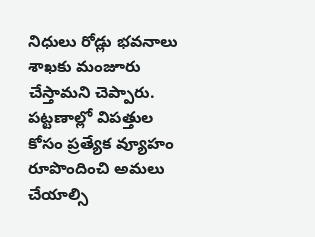నిధులు రోడ్లు భవనాలు శాఖకు మంజూరు చేస్తామని చెప్పారు. పట్టణాల్లో విపత్తుల కోసం ప్రత్యేక వ్యూహం రూపొందించి అమలు చేయాల్సి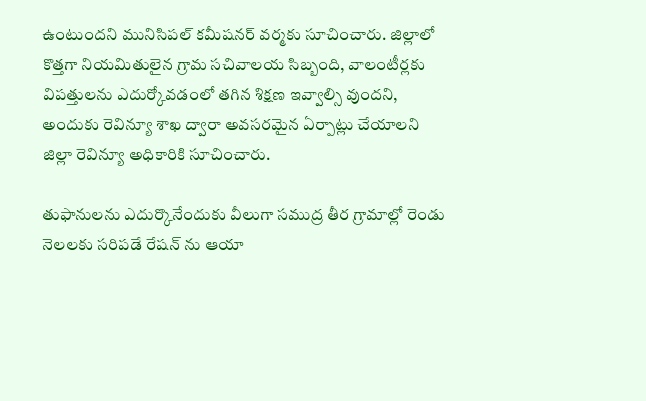ఉంటుందని మునిసిపల్ కమీషనర్ వర్మకు సూచించారు. జిల్లాలో కొత్తగా నియమితులైన గ్రామ సచివాలయ సిబ్బంది, వాలంటీర్లకు విపత్తులను ఎదుర్కోవడంలో తగిన శిక్షణ ఇవ్వాల్సి వుందని, అందుకు రెవిన్యూ శాఖ ద్వారా అవసరమైన ఏర్పాట్లు చేయాలని జిల్లా రెవిన్యూ అధికారికి సూచించారు.

తుఫానులను ఎదుర్కొనేందుకు వీలుగా సముద్ర తీర గ్రామాల్లో రెండు నెలలకు సరిపడే రేషన్ ను ఆయా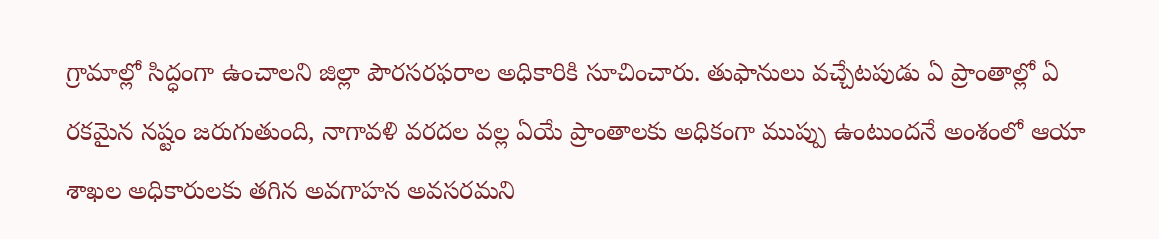గ్రామాల్లో సిద్ధంగా ఉంచాలని జిల్లా పౌరసరఫరాల అధికారికి సూచించారు. తుఫానులు వచ్చేటపుడు ఏ ప్రాంతాల్లో ఏ రకమైన నష్టం జరుగుతుంది, నాగావళి వరదల వల్ల ఏయే ప్రాంతాలకు అధికంగా ముప్పు ఉంటుందనే అంశంలో ఆయా శాఖల అధికారులకు తగిన అవగాహన అవసరమని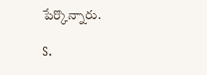పేర్కొన్నారు.

S.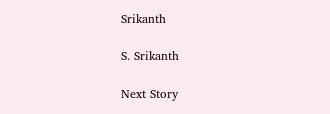Srikanth

S. Srikanth

Next Story